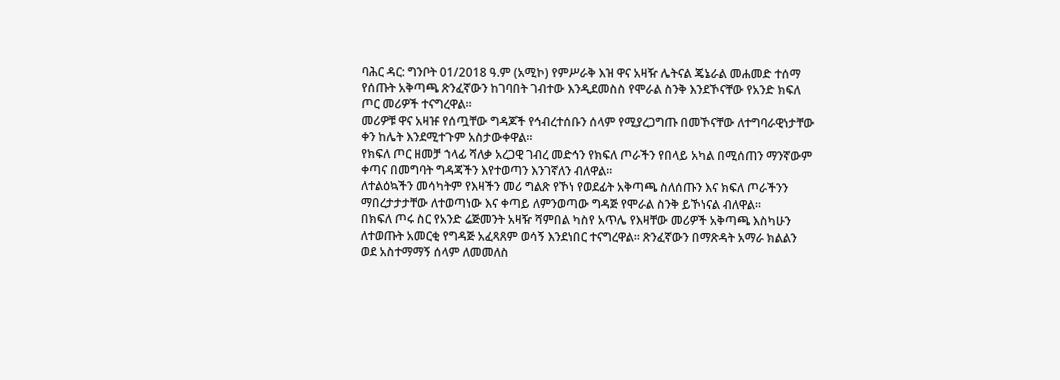ባሕር ዳር: ግንቦት 01/2018 ዓ.ም (አሚኮ) የምሥራቅ እዝ ዋና አዛዥ ሌትናል ጄኔራል መሐመድ ተሰማ የሰጡት አቅጣጫ ጽንፈኛውን ከገባበት ገብተው እንዲደመስስ የሞራል ስንቅ እንደኾናቸው የአንድ ክፍለ ጦር መሪዎች ተናግረዋል።
መሪዎቹ ዋና አዛዡ የሰጧቸው ግዳጆች የኅብረተሰቡን ሰላም የሚያረጋግጡ በመኾናቸው ለተግባራዊነታቸው ቀን ከሌት እንደሚተጉም አስታውቀዋል።
የክፍለ ጦር ዘመቻ ኀላፊ ሻለቃ አረጋዊ ገብረ መድኅን የክፍለ ጦራችን የበላይ አካል በሚሰጠን ማንኛውም ቀጣና በመግባት ግዳጃችን እየተወጣን እንገኛለን ብለዋል።
ለተልዕኳችን መሳካትም የእዛችን መሪ ግልጽ የኾነ የወደፊት አቅጣጫ ስለሰጡን እና ክፍለ ጦራችንን ማበረታታታቸው ለተወጣነው እና ቀጣይ ለምንወጣው ግዳጅ የሞራል ስንቅ ይኾነናል ብለዋል።
በክፍለ ጦሩ ስር የአንድ ሬጅመንት አዛዥ ሻምበል ካስየ አጥሌ የእዛቸው መሪዎች አቅጣጫ እስካሁን ለተወጡት አመርቂ የግዳጅ አፈጻጸም ወሳኝ እንደነበር ተናግረዋል። ጽንፈኛውን በማጽዳት አማራ ክልልን ወደ አስተማማኝ ሰላም ለመመለስ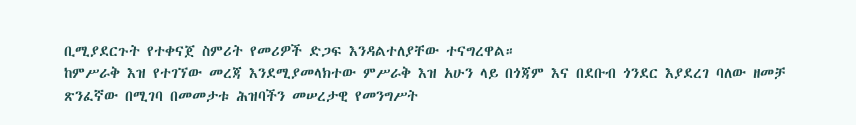ቢሚያደርጉት የተቀናጀ ስምሪት የመሪዎች ድጋፍ እንዳልተለያቸው ተናግረዋል።
ከምሥራቅ እዝ የተገኘው መረጃ እንደሚያመላክተው ምሥራቅ እዝ አሁን ላይ በጎጃም እና በደቡብ ጎንደር እያደረገ ባለው ዘመቻ ጽንፈኛው በሚገባ በመመታቱ ሕዝባችን መሠረታዊ የመንግሥት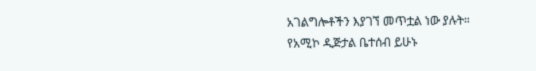አገልግሎቶችን እያገኘ መጥቷል ነው ያሉት።
የአሚኮ ዲጅታል ቤተሰብ ይሁኑ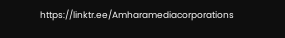https://linktr.ee/Amharamediacorporations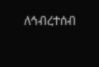ለኅብረተሰብ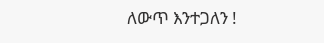ለውጥ እንተጋለን !